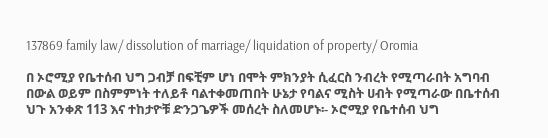137869 family law/ dissolution of marriage/ liquidation of property/ Oromia

በ ኦሮሚያ የቤተሰብ ህግ ጋብቻ በፍቺም ሆነ በሞት ምክንያት ሲፈርስ ንብረት የሚጣራበት አግባብ በውል ወይም በስምምነት ተለይቶ ባልተቀመጠበት ሁኔታ የባልና ሚስት ሀብት የሚጣራው በቤተሰብ ህጉ አንቀጽ 113 እና ተከታዮቹ ድንጋጌዎች መሰረት ስለመሆኑ፡- ኦሮሚያ የቤተሰብ ህግ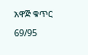አዋጅ ቁጥር 69/95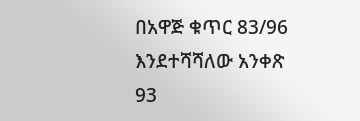በአዋጅ ቁጥር 83/96 እንደተሻሻለው አንቀጽ 93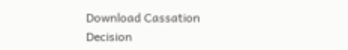Download Cassation Decision